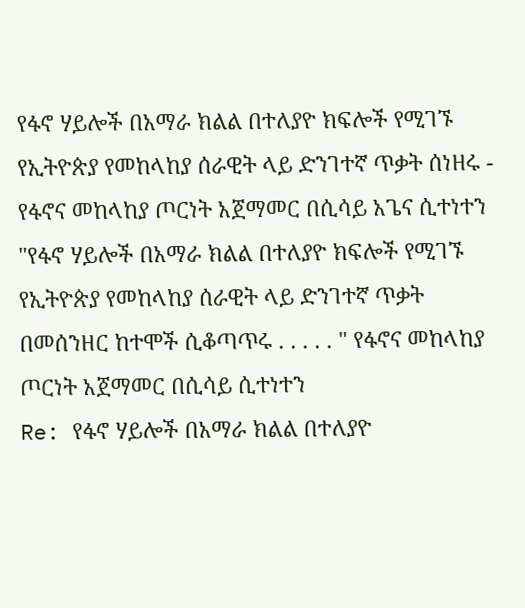የፋኖ ሃይሎች በአማራ ክልል በተለያዮ ክፍሎች የሚገኙ የኢትዮጵያ የመከላከያ ሰራዊት ላይ ድንገተኛ ጥቃት ሰነዘሩ - የፋኖና መከላከያ ጦርነት አጀማመር በሲሳይ አጌና ሲተነተን
"የፋኖ ሃይሎች በአማራ ክልል በተለያዮ ክፍሎች የሚገኙ የኢትዮጵያ የመከላከያ ሰራዊት ላይ ድንገተኛ ጥቃት በመሰንዘር ከተሞች ሲቆጣጥሩ . . . . . " የፋኖና መከላከያ ጦርነት አጀማመር በሲሳይ ሲተነተን
Re: የፋኖ ሃይሎች በአማራ ክልል በተለያዮ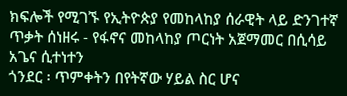ክፍሎች የሚገኙ የኢትዮጵያ የመከላከያ ሰራዊት ላይ ድንገተኛ ጥቃት ሰነዘሩ - የፋኖና መከላከያ ጦርነት አጀማመር በሲሳይ አጌና ሲተነተን
ጎንደር ፡ ጥምቀትን በየትኛው ሃይል ስር ሆና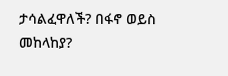ታሳልፈዋለች? በፋኖ ወይስ መከላከያ?